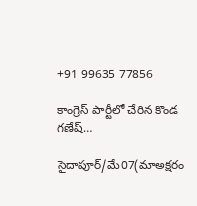+91 99635 77856

కాంగ్రెస్ పార్టీలో చేరిన కొండ గణేష్…

సైదాపూర్/మే07(మాఅక్షరం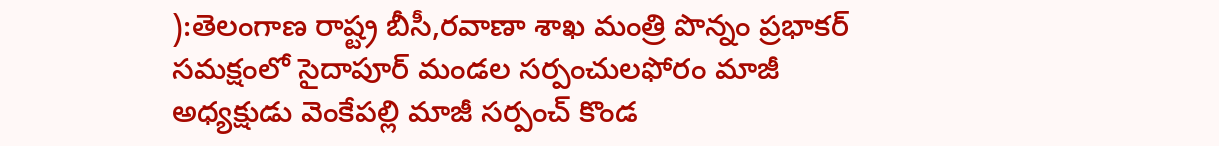):తెలంగాణ రాష్ట్ర బీసీ,రవాణా శాఖ మంత్రి పొన్నం ప్రభాకర్ సమక్షంలో సైదాపూర్ మండల సర్పంచులఫోరం మాజీ అధ్యక్షుడు వెంకేపల్లి మాజీ సర్పంచ్ కొండ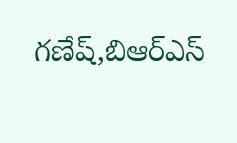గణేష్,బిఆర్ఎస్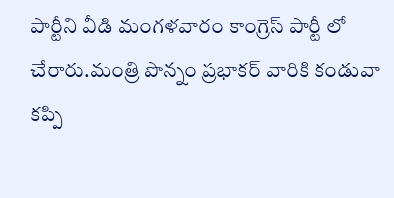పార్టీని వీడి మంగళవారం కాంగ్రెస్ పార్టీ లో చేరారు.మంత్రి పొన్నం ప్రభాకర్ వారికి కండువా కప్పి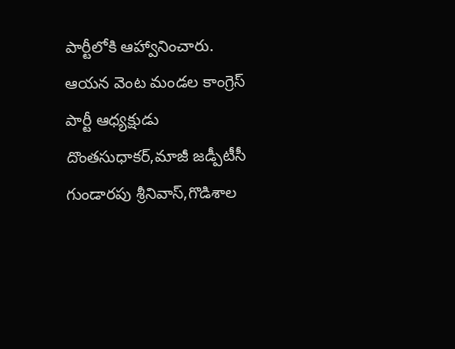పార్టీలోకి ఆహ్వానించారు. ఆయన వెంట మండల కాంగ్రెస్ పార్టీ ఆధ్యక్షుడు దొంతసుధాకర్,మాజీ జడ్పీటీసీ గుండారపు శ్రీనివాస్,గొడిశాల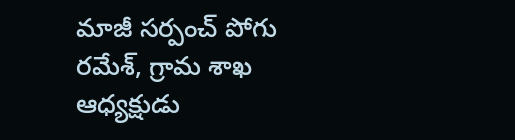మాజీ సర్పంచ్ పోగు రమేశ్, గ్రామ శాఖ ఆధ్యక్షుడు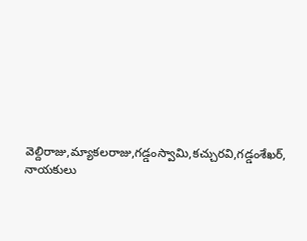వెల్దిరాజు,మ్యాకలరాజు,గడ్డంస్వామి,కచ్చురవి,గడ్డంశేఖర్, నాయకులు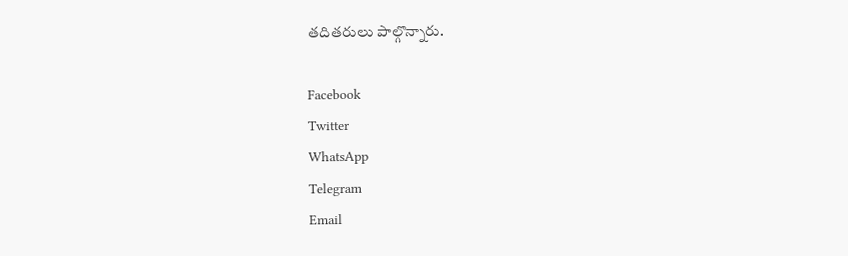తదితరులు పాల్గొన్నారు.

Facebook
Twitter
WhatsApp
Telegram
Email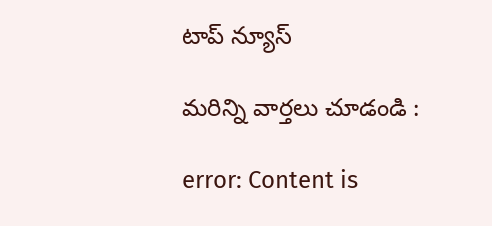టాప్ న్యూస్

మరిన్ని వార్తలు చూడండి :

error: Content is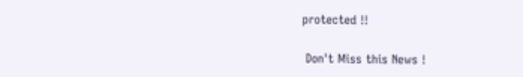protected !!

 Don't Miss this News !